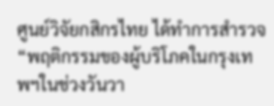ศูนย์วิจัยกสิกรไทย ได้ทำการสำรวจ “พฤติกรรมของผู้บริโภคในกรุงเทพฯในช่วงวันวา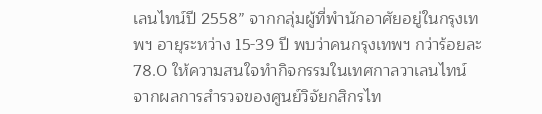เลนไทน์ปี 2558” จากกลุ่มผู้ที่พำนักอาศัยอยู่ในกรุงเทพฯ อายุระหว่าง 15-39 ปี พบว่าคนกรุงเทพฯ กว่าร้อยละ 78.0 ให้ความสนใจทำกิจกรรมในเทศกาลวาเลนไทน์
จากผลการสำรวจของศูนย์วิจัยกสิกรไท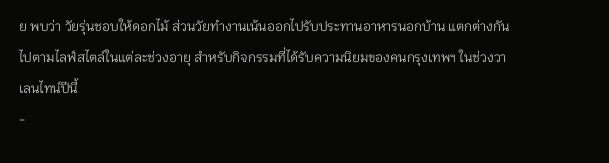ย พบว่า วัยรุ่นชอบให้ดอกไม้ ส่วนวัยทำงานเน้นออกไปรับประทานอาหารนอกบ้าน แตกต่างกันไปตามไลฟ์สไตล์ในแต่ละช่วงอายุ สำหรับกิจกรรมที่ได้รับความนิยมของคนกรุงเทพฯ ในช่วงวาเลนไทน์ปีนี้
-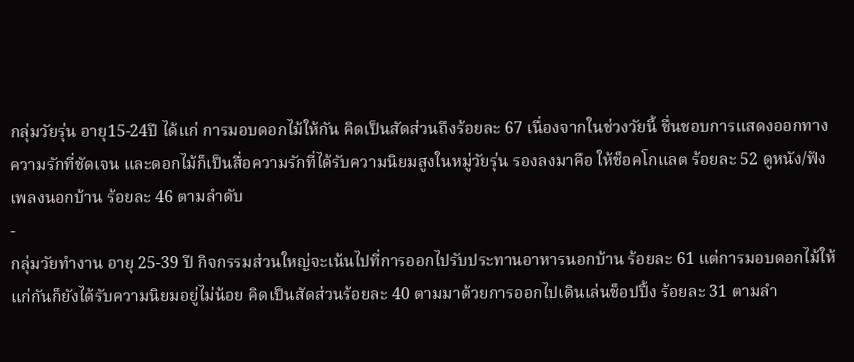กลุ่มวัยรุ่น อายุ15-24ปี ได้แก่ การมอบดอกไม้ให้กัน คิดเป็นสัดส่วนถึงร้อยละ 67 เนื่องจากในช่วงวัยนี้ ชื่นชอบการแสดงออกทางความรักที่ชัดเจน และดอกไม้ก็เป็นสื่อความรักที่ได้รับความนิยมสูงในหมู่วัยรุ่น รองลงมาคือ ให้ช็อคโกแลต ร้อยละ 52 ดูหนัง/ฟังเพลงนอกบ้าน ร้อยละ 46 ตามลำดับ
-
กลุ่มวัยทำงาน อายุ 25-39 ปี กิจกรรมส่วนใหญ่จะเน้นไปที่การออกไปรับประทานอาหารนอกบ้าน ร้อยละ 61 แต่การมอบดอกไม้ให้แก่กันก็ยังได้รับความนิยมอยู่ไม่น้อย คิดเป็นสัดส่วนร้อยละ 40 ตามมาด้วยการออกไปเดินเล่นช็อปปิ้ง ร้อยละ 31 ตามลำ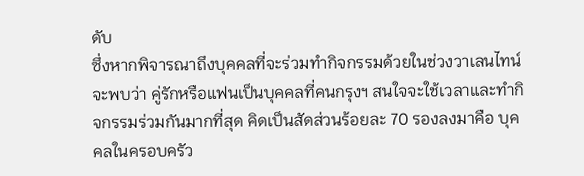ดับ
ซึ่งหากพิจารณาถึงบุคคลที่จะร่วมทำกิจกรรมด้วยในช่วงวาเลนไทน์ จะพบว่า คู่รักหรือแฟนเป็นบุคคลที่คนกรุงฯ สนใจจะใช้เวลาและทำกิจกรรมร่วมกันมากที่สุด คิดเป็นสัดส่วนร้อยละ 70 รองลงมาคือ บุคคลในครอบครัว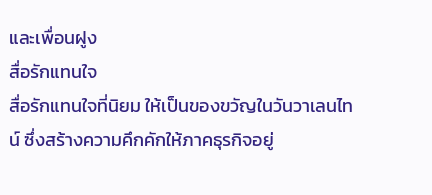และเพื่อนฝูง
สื่อรักแทนใจ
สื่อรักแทนใจที่นิยม ให้เป็นของขวัญในวันวาเลนไทน์ ซึ่งสร้างความคึกคักให้ภาคธุรกิจอยู่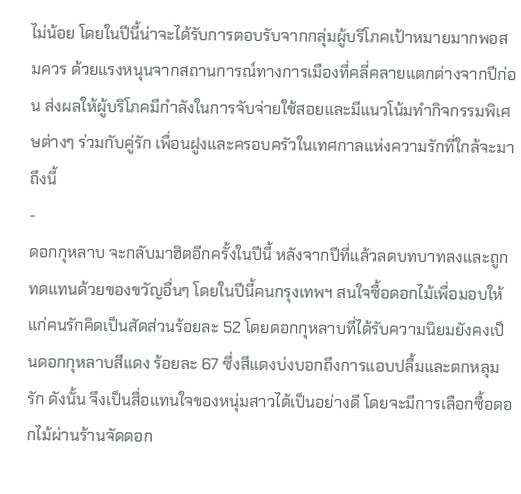ไม่น้อย โดยในปีนี้น่าจะได้รับการตอบรับจากกลุ่มผู้บริโภคเป้าหมายมากพอสมควร ด้วยแรงหนุนจากสถานการณ์ทางการเมืองที่คลี่คลายแตกต่างจากปีก่อน ส่งผลให้ผู้บริโภคมีกำลังในการจับจ่ายใช้สอยและมีแนวโน้มทำกิจกรรมพิเศษต่างๆ ร่วมกับคู่รัก เพื่อนฝูงและครอบครัวในเทศกาลแห่งความรักที่ใกล้จะมาถึงนี้
-
ดอกกุหลาบ จะกลับมาฮิตอีกครั้งในปีนี้ หลังจากปีที่แล้วลดบทบาทลงและถูกทดแทนด้วยของขวัญอื่นๆ โดยในปีนี้คนกรุงเทพฯ สนใจซื้อดอกไม้เพื่อมอบให้แก่คนรักคิดเป็นสัดส่วนร้อยละ 52 โดยดอกกุหลาบที่ได้รับความนิยมยังคงเป็นดอกกุหลาบสีแดง ร้อยละ 67 ซึ่งสีแดงบ่งบอกถึงการแอบปลื้มและตกหลุมรัก ดังนั้น จึงเป็นสื่อแทนใจของหนุ่มสาวได้เป็นอย่างดี โดยจะมีการเลือกซื้อดอกไม้ผ่านร้านจัดดอก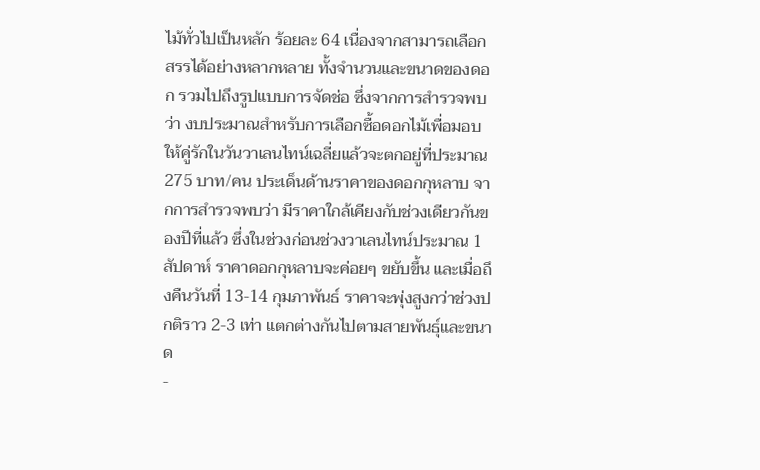ไม้ทั่วไปเป็นหลัก ร้อยละ 64 เนื่องจากสามารถเลือกสรรได้อย่างหลากหลาย ทั้งจำนวนและขนาดของดอก รวมไปถึงรูปแบบการจัดช่อ ซึ่งจากการสำรวจพบว่า งบประมาณสำหรับการเลือกซื้อดอกไม้เพื่อมอบให้คู่รักในวันวาเลนไทน์เฉลี่ยแล้วจะตกอยู่ที่ประมาณ 275 บาท/คน ประเด็นด้านราคาของดอกกุหลาบ จากการสำรวจพบว่า มีราคาใกล้เคียงกับช่วงเดียวกันของปีที่แล้ว ซึ่งในช่วงก่อนช่วงวาเลนไทน์ประมาณ 1 สัปดาห์ ราคาดอกกุหลาบจะค่อยๆ ขยับขึ้น และเมื่อถึงคืนวันที่ 13-14 กุมภาพันธ์ ราคาจะพุ่งสูงกว่าช่วงปกติราว 2-3 เท่า แตกต่างกันไปตามสายพันธุ์และขนาด
-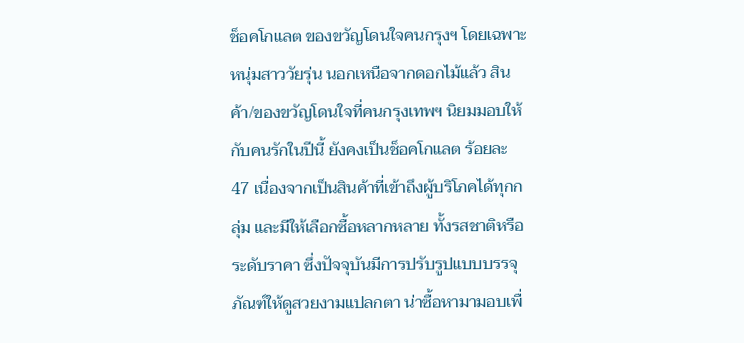ช็อคโกแลต ของขวัญโดนใจคนกรุงฯ โดยเฉพาะหนุ่มสาววัยรุ่น นอกเหนือจากดอกไม้แล้ว สินค้า/ของขวัญโดนใจที่คนกรุงเทพฯ นิยมมอบให้กับคนรักในปีนี้ ยังคงเป็นช็อคโกแลต ร้อยละ 47 เนื่องจากเป็นสินค้าที่เข้าถึงผู้บริโภคได้ทุกกลุ่ม และมีให้เลือกซื้อหลากหลาย ทั้งรสชาติหรือระดับราคา ซึ่งปัจจุบันมีการปรับรูปแบบบรรจุภัณฑ์ให้ดูสวยงามแปลกตา น่าซื้อหามามอบเพื่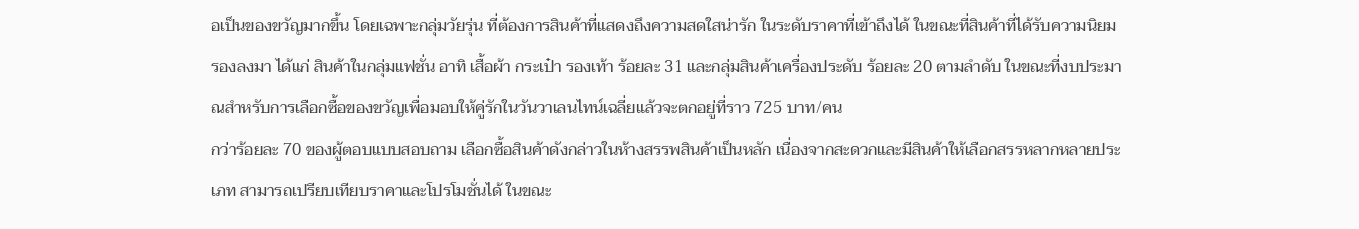อเป็นของขวัญมากขึ้น โดยเฉพาะกลุ่มวัยรุ่น ที่ต้องการสินค้าที่แสดงถึงความสดใสน่ารัก ในระดับราคาที่เข้าถึงได้ ในขณะที่สินค้าที่ได้รับความนิยมรองลงมา ได้แก่ สินค้าในกลุ่มแฟชั่น อาทิ เสื้อผ้า กระเป๋า รองเท้า ร้อยละ 31 และกลุ่มสินค้าเครื่องประดับ ร้อยละ 20 ตามลำดับ ในขณะที่งบประมาณสำหรับการเลือกซื้อของขวัญเพื่อมอบให้คู่รักในวันวาเลนไทน์เฉลี่ยแล้วจะตกอยู่ที่ราว 725 บาท/คน
กว่าร้อยละ 70 ของผู้ตอบแบบสอบถาม เลือกซื้อสินค้าดังกล่าวในห้างสรรพสินค้าเป็นหลัก เนื่องจากสะดวกและมีสินค้าให้เลือกสรรหลากหลายประเภท สามารถเปรียบเทียบราคาและโปรโมชั่นได้ ในขณะ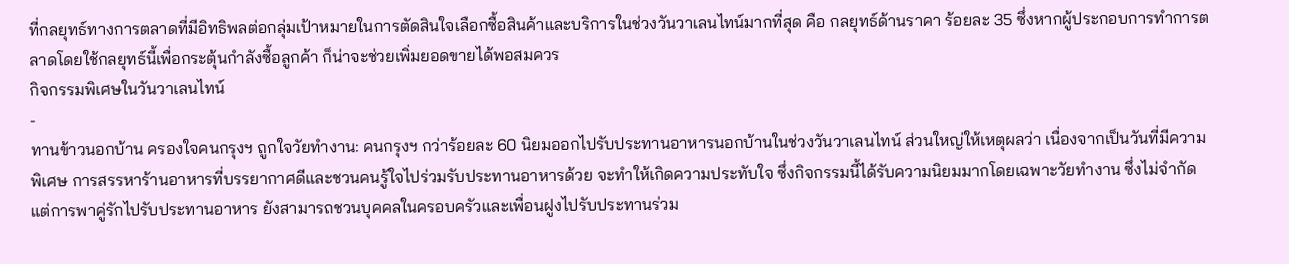ที่กลยุทธ์ทางการตลาดที่มีอิทธิพลต่อกลุ่มเป้าหมายในการตัดสินใจเลือกซื้อสินค้าและบริการในช่วงวันวาเลนไทน์มากที่สุด คือ กลยุทธ์ด้านราคา ร้อยละ 35 ซึ่งหากผู้ประกอบการทำการตลาดโดยใช้กลยุทธ์นี้เพื่อกระตุ้นกำลังซื้อลูกค้า ก็น่าจะช่วยเพิ่มยอดขายได้พอสมควร
กิจกรรมพิเศษในวันวาเลนไทน์
-
ทานข้าวนอกบ้าน ครองใจคนกรุงฯ ถูกใจวัยทำงาน: คนกรุงฯ กว่าร้อยละ 60 นิยมออกไปรับประทานอาหารนอกบ้านในช่วงวันวาเลนไทน์ ส่วนใหญ่ให้เหตุผลว่า เนื่องจากเป็นวันที่มีความพิเศษ การสรรหาร้านอาหารที่บรรยากาศดีและชวนคนรู้ใจไปร่วมรับประทานอาหารด้วย จะทำให้เกิดความประทับใจ ซึ่งกิจกรรมนี้ได้รับความนิยมมากโดยเฉพาะวัยทำงาน ซึ่งไม่จำกัดแต่การพาคู่รักไปรับประทานอาหาร ยังสามารถชวนบุคคลในครอบครัวและเพื่อนฝูงไปรับประทานร่วม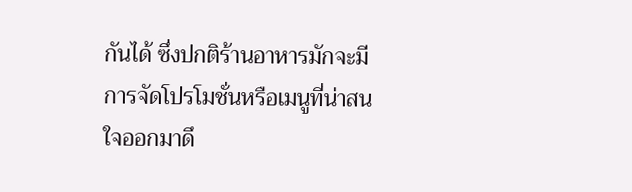กันได้ ซึ่งปกติร้านอาหารมักจะมีการจัดโปรโมชั่นหรือเมนูที่น่าสนใจออกมาดึ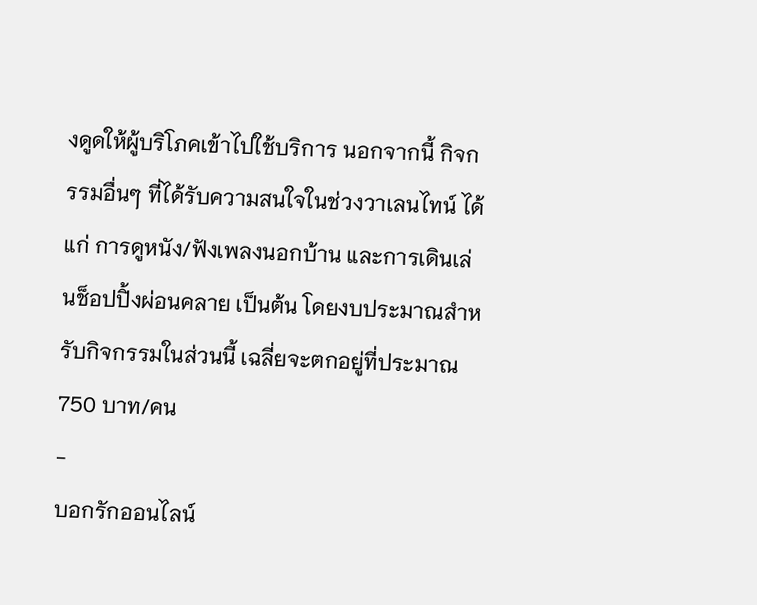งดูดให้ผู้บริโภคเข้าไปใช้บริการ นอกจากนี้ กิจกรรมอื่นๆ ที่ได้รับความสนใจในช่วงวาเลนไทน์ ได้แก่ การดูหนัง/ฟังเพลงนอกบ้าน และการเดินเล่นช็อปปิ้งผ่อนคลาย เป็นต้น โดยงบประมาณสำหรับกิจกรรมในส่วนนี้ เฉลี่ยจะตกอยู่ที่ประมาณ 750 บาท/คน
-
บอกรักออนไลน์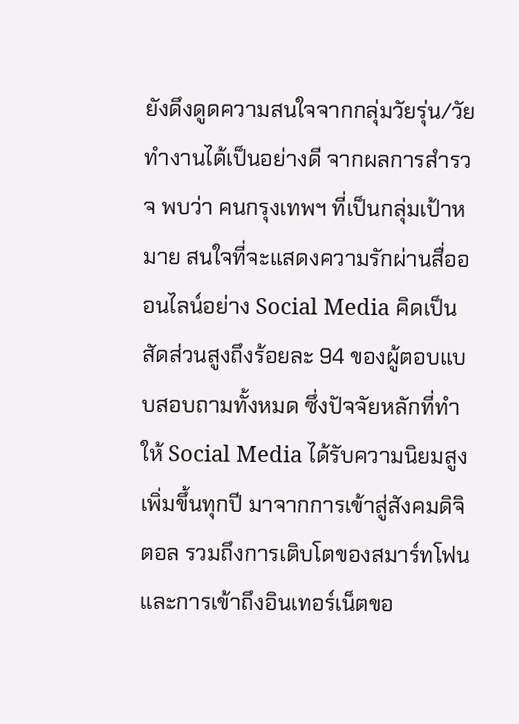ยังดึงดูดความสนใจจากกลุ่มวัยรุ่น/วัยทำงานได้เป็นอย่างดี จากผลการสำรวจ พบว่า คนกรุงเทพฯ ที่เป็นกลุ่มเป้าหมาย สนใจที่จะแสดงความรักผ่านสื่อออนไลน์อย่าง Social Media คิดเป็นสัดส่วนสูงถึงร้อยละ 94 ของผู้ตอบแบบสอบถามทั้งหมด ซึ่งปัจจัยหลักที่ทำให้ Social Media ได้รับความนิยมสูงเพิ่มขึ้นทุกปี มาจากการเข้าสู่สังคมดิจิตอล รวมถึงการเติบโตของสมาร์ทโฟนและการเข้าถึงอินเทอร์เน็ตขอ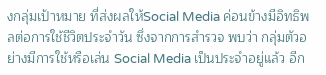งกลุ่มเป้าหมาย ที่ส่งผลให้Social Media ค่อนข้างมีอิทธิพลต่อการใช้ชีวิตประจำวัน ซึ่งจากการสำรวจ พบว่า กลุ่มตัวอย่างมีการใช้หรือเล่น Social Media เป็นประจำอยู่แล้ว อีก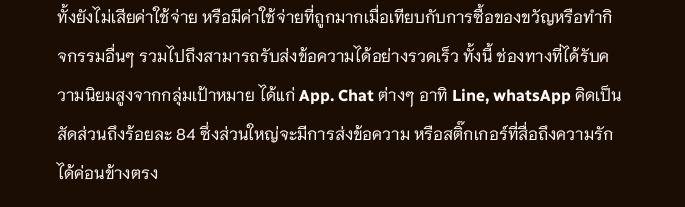ทั้งยังไม่เสียค่าใช้จ่าย หรือมีค่าใช้จ่ายที่ถูกมากเมื่อเทียบกับการซื้อของขวัญหรือทำกิจกรรมอื่นๆ รวมไปถึงสามารถรับส่งข้อความได้อย่างรวดเร็ว ทั้งนี้ ช่องทางที่ได้รับความนิยมสูงจากกลุ่มเป้าหมาย ได้แก่ App. Chat ต่างๆ อาทิ Line, whatsApp คิดเป็นสัดส่วนถึงร้อยละ 84 ซึ่งส่วนใหญ่จะมีการส่งข้อความ หรือสติ๊กเกอร์ที่สื่อถึงความรักได้ค่อนข้างตรง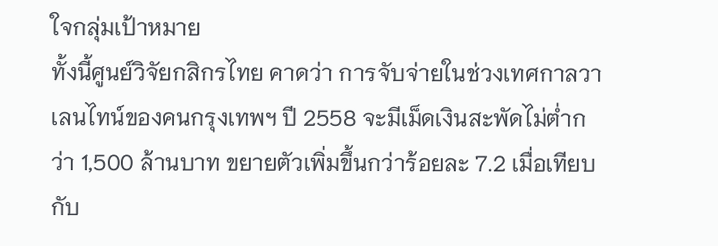ใจกลุ่มเป้าหมาย
ทั้งนี้ศูนย์วิจัยกสิกรไทย คาดว่า การจับจ่ายในช่วงเทศกาลวาเลนไทน์ของคนกรุงเทพฯ ปี 2558 จะมีเม็ดเงินสะพัดไม่ต่ำกว่า 1,500 ล้านบาท ขยายตัวเพิ่มขึ้นกว่าร้อยละ 7.2 เมื่อเทียบกับ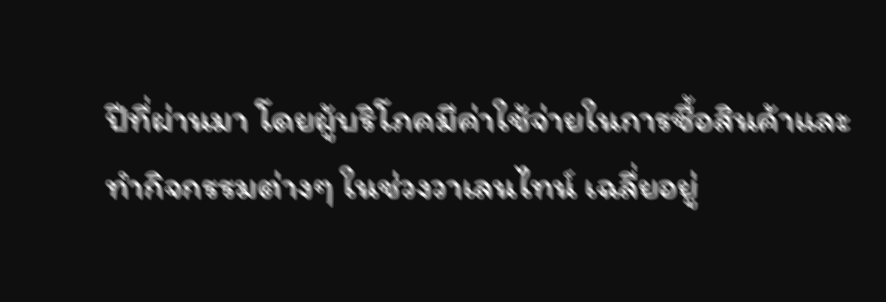ปีที่ผ่านมา โดยผู้บริโภคมีค่าใช้จ่ายในการซื้อสินค้าและทำกิจกรรมต่างๆ ในช่วงวาเลนไทน์ เฉลี่ยอยู่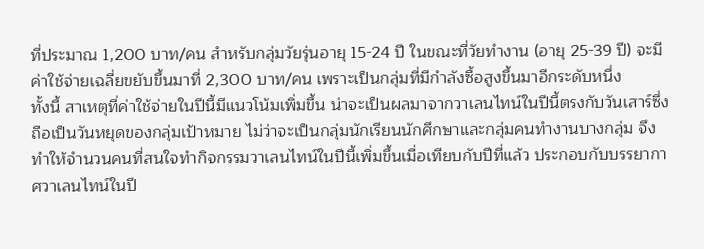ที่ประมาณ 1,200 บาท/คน สำหรับกลุ่มวัยรุ่นอายุ 15-24 ปี ในขณะที่วัยทำงาน (อายุ 25-39 ปี) จะมีค่าใช้จ่ายเฉลี่ยขยับขึ้นมาที่ 2,300 บาท/คน เพราะเป็นกลุ่มที่มีกำลังซื้อสูงขึ้นมาอีกระดับหนึ่ง
ทั้งนี้ สาเหตุที่ค่าใช้จ่ายในปีนี้มีแนวโน้มเพิ่มขึ้น น่าจะเป็นผลมาจากวาเลนไทน์ในปีนี้ตรงกับวันเสาร์ซึ่งถือเป็นวันหยุดของกลุ่มเป้าหมาย ไม่ว่าจะเป็นกลุ่มนักเรียนนักศึกษาและกลุ่มคนทำงานบางกลุ่ม จึงทำให้จำนวนคนที่สนใจทำกิจกรรมวาเลนไทน์ในปีนี้เพิ่มขึ้นเมื่อเทียบกับปีที่แล้ว ประกอบกับบรรยากาศวาเลนไทน์ในปี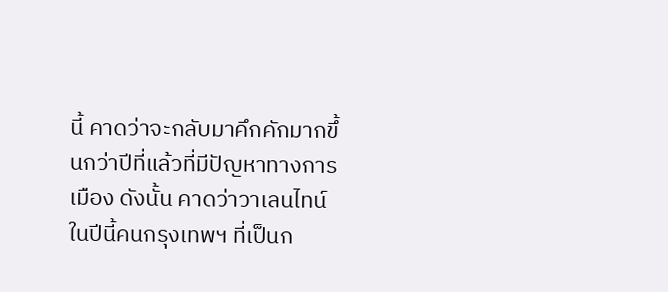นี้ คาดว่าจะกลับมาคึกคักมากขึ้นกว่าปีที่แล้วที่มีปัญหาทางการเมือง ดังนั้น คาดว่าวาเลนไทน์ในปีนี้คนกรุงเทพฯ ที่เป็นก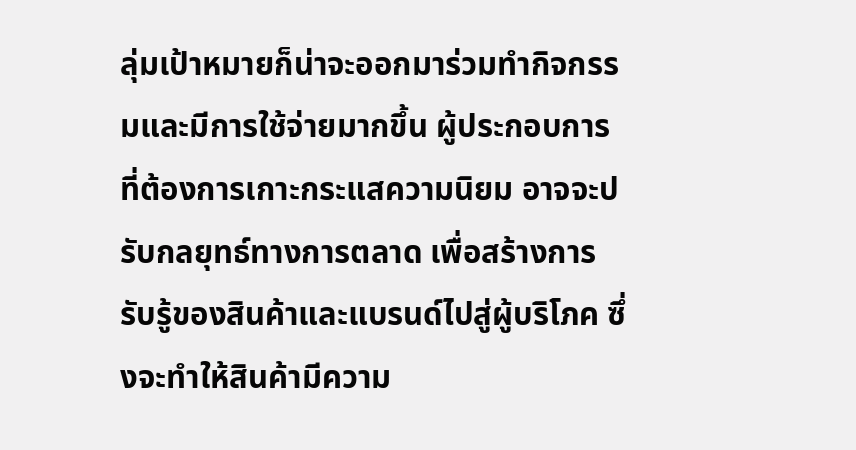ลุ่มเป้าหมายก็น่าจะออกมาร่วมทำกิจกรรมและมีการใช้จ่ายมากขึ้น ผู้ประกอบการที่ต้องการเกาะกระแสความนิยม อาจจะปรับกลยุทธ์ทางการตลาด เพื่อสร้างการรับรู้ของสินค้าและแบรนด์ไปสู่ผู้บริโภค ซึ่งจะทำให้สินค้ามีความ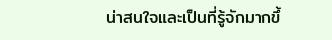น่าสนใจและเป็นที่รู้จักมากขึ้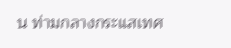น ท่ามกลางกระแสเทศ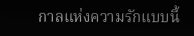กาลแห่งความรักแบบนี้